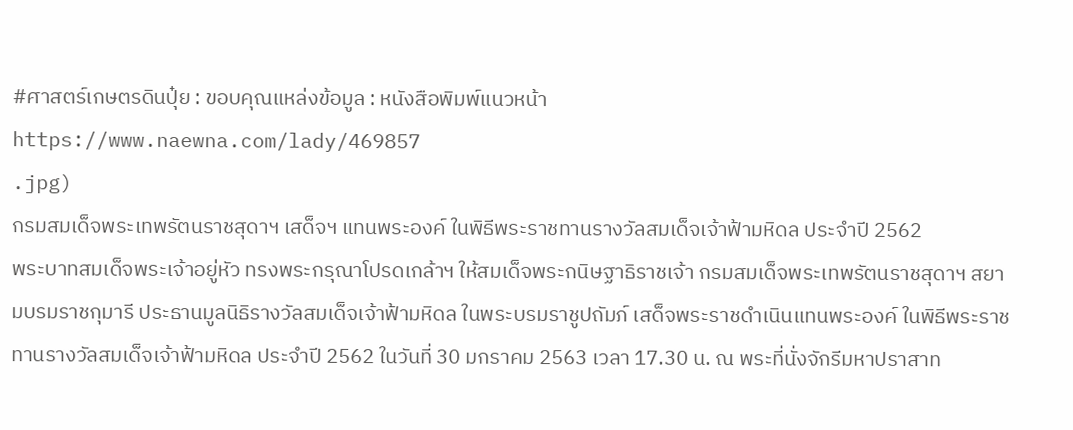#ศาสตร์เกษตรดินปุ๋ย : ขอบคุณแหล่งข้อมูล : หนังสือพิมพ์แนวหน้า
https://www.naewna.com/lady/469857
.jpg)
กรมสมเด็จพระเทพรัตนราชสุดาฯ เสด็จฯ แทนพระองค์ ในพิธีพระราชทานรางวัลสมเด็จเจ้าฟ้ามหิดล ประจำปี 2562
พระบาทสมเด็จพระเจ้าอยู่หัว ทรงพระกรุณาโปรดเกล้าฯ ให้สมเด็จพระกนิษฐาธิราชเจ้า กรมสมเด็จพระเทพรัตนราชสุดาฯ สยามบรมราชกุมารี ประธานมูลนิธิรางวัลสมเด็จเจ้าฟ้ามหิดล ในพระบรมราชูปถัมภ์ เสด็จพระราชดำเนินแทนพระองค์ ในพิธีพระราชทานรางวัลสมเด็จเจ้าฟ้ามหิดล ประจำปี 2562 ในวันที่ 30 มกราคม 2563 เวลา 17.30 น. ณ พระที่นั่งจักรีมหาปราสาท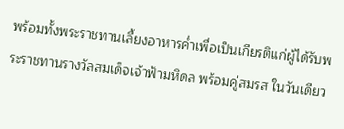พร้อมทั้งพระราชทานเลี้ยงอาหารค่ำเพื่อเป็นเกียรติแก่ผู้ได้รับพระราชทานรางวัลสมเด็จเจ้าฟ้ามหิดล พร้อมคู่สมรส ในวันเดียว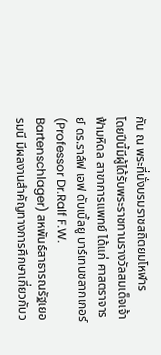กัน ณ พระที่นั่งบรมราชสถิตยมโหฬาร
โดยปีนี้มีผู้ได้รับพระราชทานรางวัลสมเด็จเจ้าฟ้ามหิดล สาขาการแพทย์ ได้แก่ ศาสตราจารย์ ดร.ราล์ฟ เอฟ ดับเบิ้ลยู บาร์เทนชลากเกอร์ (Professor Dr.Ralf F.W. Bartenschlager) สหพันธ์สาธารณรัฐเยอรมนี มีผลงานสำคัญทางการศึกษาเกี่ยวกับว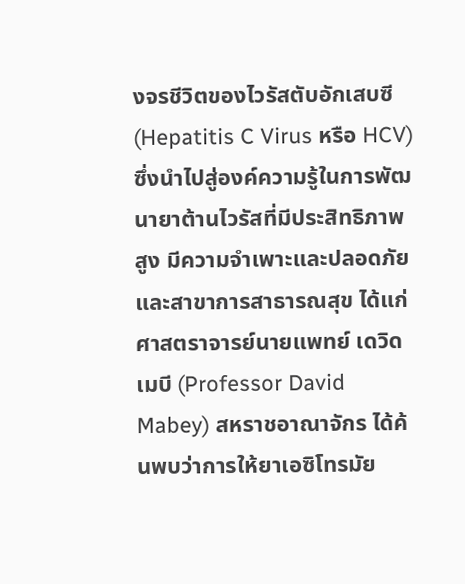งจรชีวิตของไวรัสตับอักเสบซี (Hepatitis C Virus หรือ HCV) ซึ่งนำไปสู่องค์ความรู้ในการพัฒนายาต้านไวรัสที่มีประสิทธิภาพสูง มีความจำเพาะและปลอดภัย และสาขาการสาธารณสุข ได้แก่ ศาสตราจารย์นายแพทย์ เดวิด เมบี (Professor David Mabey) สหราชอาณาจักร ได้ค้นพบว่าการให้ยาเอซิโทรมัย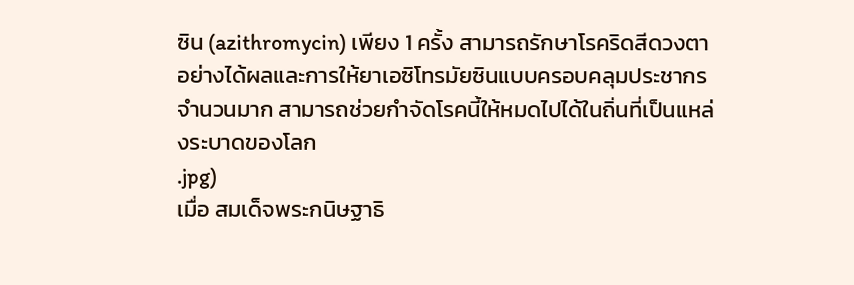ซิน (azithromycin) เพียง 1 ครั้ง สามารถรักษาโรคริดสีดวงตาอย่างได้ผลและการให้ยาเอซิโทรมัยซินแบบครอบคลุมประชากรจำนวนมาก สามารถช่วยกำจัดโรคนี้ให้หมดไปได้ในถิ่นที่เป็นแหล่งระบาดของโลก
.jpg)
เมื่อ สมเด็จพระกนิษฐาธิ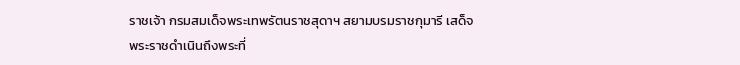ราชเจ้า กรมสมเด็จพระเทพรัตนราชสุดาฯ สยามบรมราชกุมารี เสด็จพระราชดำเนินถึงพระที่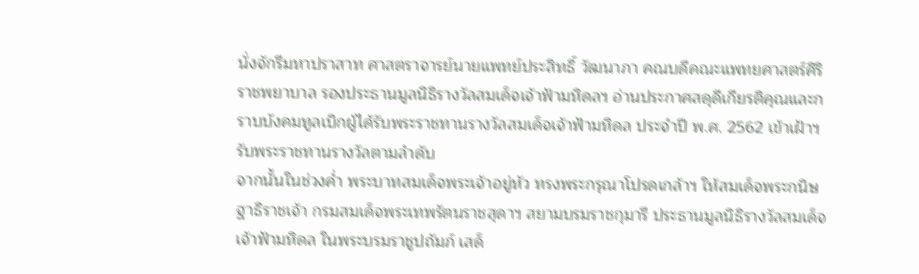นั่งจักรีมหาปราสาท ศาสตราจารย์นายแพทย์ประสิทธิ์ วัฒนาภา คณบดีคณะแพทยศาสตร์ศิริราชพยาบาล รองประธานมูลนิธิรางวัลสมเด็จเจ้าฟ้ามหิดลฯ อ่านประกาศสดุดีเกียรติคุณและกราบบังคมทูลเบิกผู้ได้รับพระราชทานรางวัลสมเด็จเจ้าฟ้ามหิดล ประจำปี พ.ศ. 2562 เข้าเฝ้าฯ รับพระราชทานรางวัลตามลำดับ
จากนั้นในช่วงค่ำ พระบาทสมเด็จพระเจ้าอยู่หัว ทรงพระกรุณาโปรดเกล้าฯ ให้สมเด็จพระกนิษฐาธิราชเจ้า กรมสมเด็จพระเทพรัตนราชสุดาฯ สยามบรมราชกุมารี ประธานมูลนิธิรางวัลสมเด็จเจ้าฟ้ามหิดล ในพระบรมราชูปถัมภ์ เสด็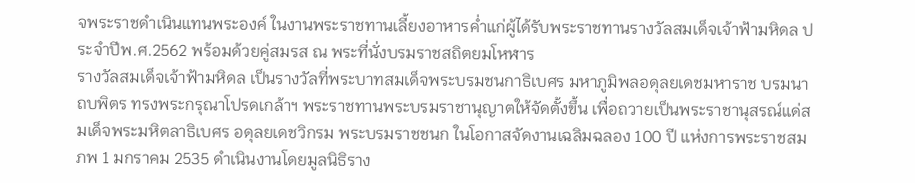จพระราชดำเนินแทนพระองค์ ในงานพระราชทานเลี้ยงอาหารค่ำแก่ผู้ได้รับพระราชทานรางวัลสมเด็จเจ้าฟ้ามหิดล ประจำปีพ.ศ.2562 พร้อมด้วยคู่สมรส ณ พระที่นั่งบรมราชสถิตยมโหฬาร
รางวัลสมเด็จเจ้าฟ้ามหิดล เป็นรางวัลที่พระบาทสมเด็จพระบรมชนกาธิเบศร มหาภูมิพลอดุลยเดชมหาราช บรมนาถบพิตร ทรงพระกรุณาโปรดเกล้าฯ พระราชทานพระบรมราชานุญาตให้จัดตั้งขึ้น เพื่อถวายเป็นพระราชานุสรณ์แด่สมเด็จพระมหิตลาธิเบศร อดุลยเดชวิกรม พระบรมราชชนก ในโอกาสจัดงานเฉลิมฉลอง 100 ปี แห่งการพระราชสมภพ 1 มกราคม 2535 ดำเนินงานโดยมูลนิธิราง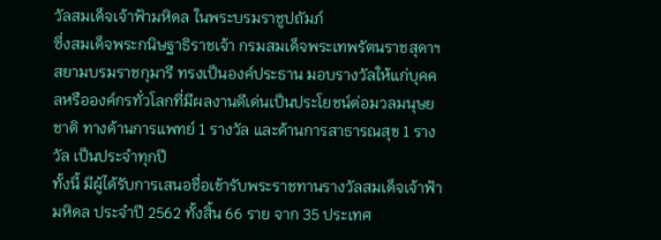วัลสมเด็จเจ้าฟ้ามหิดล ในพระบรมราชูปถัมภ์
ซึ่งสมเด็จพระกนิษฐาธิราชเจ้า กรมสมเด็จพระเทพรัตนราชสุดาฯ สยามบรมราชกุมารี ทรงเป็นองค์ประธาน มอบรางวัลให้แก่บุคคลหรือองค์กรทั่วโลกที่มีผลงานดีเด่นเป็นประโยชน์ต่อมวลมนุษยชาติ ทางด้านการแพทย์ 1 รางวัล และด้านการสาธารณสุข 1 รางวัล เป็นประจำทุกปี
ทั้งนี้ มีผู้ได้รับการเสนอชื่อเข้ารับพระราชทานรางวัลสมเด็จเจ้าฟ้ามหิดล ประจำปี 2562 ทั้งสิ้น 66 ราย จาก 35 ประเทศ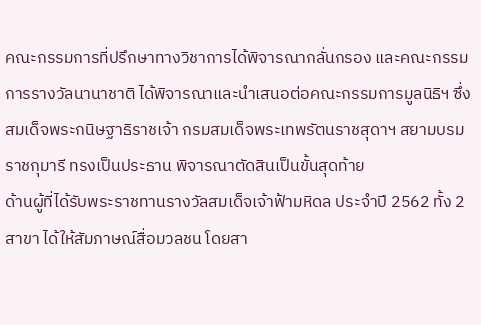คณะกรรมการที่ปรึกษาทางวิชาการได้พิจารณากลั่นกรอง และคณะกรรมการรางวัลนานาชาติ ได้พิจารณาและนำเสนอต่อคณะกรรมการมูลนิธิฯ ซึ่งสมเด็จพระกนิษฐาธิราชเจ้า กรมสมเด็จพระเทพรัตนราชสุดาฯ สยามบรมราชกุมารี ทรงเป็นประธาน พิจารณาตัดสินเป็นขั้นสุดท้าย
ด้านผู้ที่ได้รับพระราชทานรางวัลสมเด็จเจ้าฟ้ามหิดล ประจำปี 2562 ทั้ง 2 สาขา ได้ให้สัมภาษณ์สื่อมวลชน โดยสา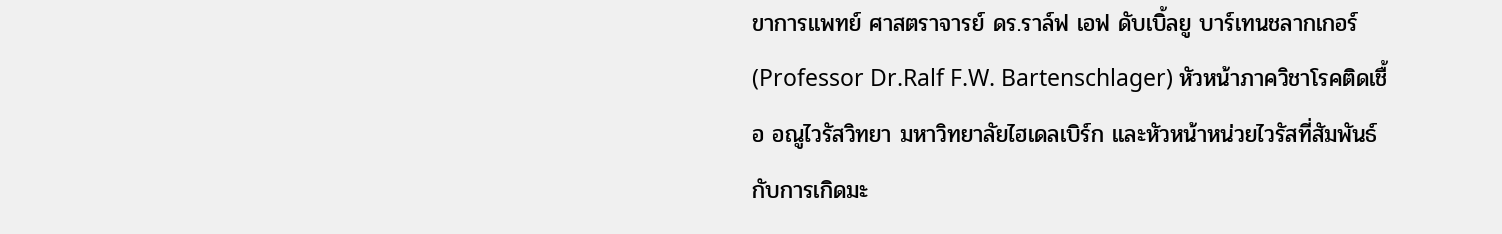ขาการแพทย์ ศาสตราจารย์ ดร.ราล์ฟ เอฟ ดับเบิ้ลยู บาร์เทนชลากเกอร์ (Professor Dr.Ralf F.W. Bartenschlager) หัวหน้าภาควิชาโรคติดเชื้อ อณูไวรัสวิทยา มหาวิทยาลัยไฮเดลเบิร์ก และหัวหน้าหน่วยไวรัสที่สัมพันธ์กับการเกิดมะ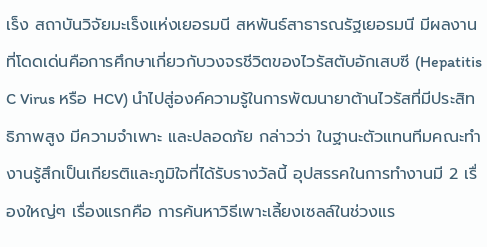เร็ง สถาบันวิจัยมะเร็งแห่งเยอรมนี สหพันธ์สาธารณรัฐเยอรมนี มีผลงานที่โดดเด่นคือการศึกษาเกี่ยวกับวงจรชีวิตของไวรัสตับอักเสบซี (Hepatitis C Virus หรือ HCV) นำไปสู่องค์ความรู้ในการพัฒนายาต้านไวรัสที่มีประสิทธิภาพสูง มีความจำเพาะ และปลอดภัย กล่าวว่า ในฐานะตัวแทนทีมคณะทำงานรู้สึกเป็นเกียรติและภูมิใจที่ได้รับรางวัลนี้ อุปสรรคในการทำงานมี 2 เรื่องใหญ่ๆ เรื่องแรกคือ การค้นหาวิธีเพาะเลี้ยงเซลล์ในช่วงแร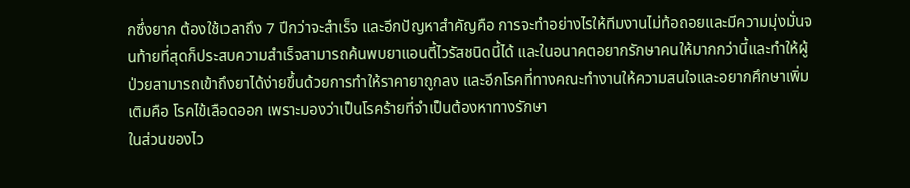กซึ่งยาก ต้องใช้เวลาถึง 7 ปีกว่าจะสำเร็จ และอีกปัญหาสำคัญคือ การจะทำอย่างไรให้ทีมงานไม่ท้อถอยและมีความมุ่งมั่นจนท้ายที่สุดก็ประสบความสำเร็จสามารถค้นพบยาแอนตี้ไวรัสชนิดนี้ได้ และในอนาคตอยากรักษาคนให้มากกว่านี้และทำให้ผู้ป่วยสามารถเข้าถึงยาได้ง่ายขึ้นด้วยการทำให้ราคายาถูกลง และอีกโรคที่ทางคณะทำงานให้ความสนใจและอยากศึกษาเพิ่มเติมคือ โรคไข้เลือดออก เพราะมองว่าเป็นโรคร้ายที่จำเป็นต้องหาทางรักษา
ในส่วนของไว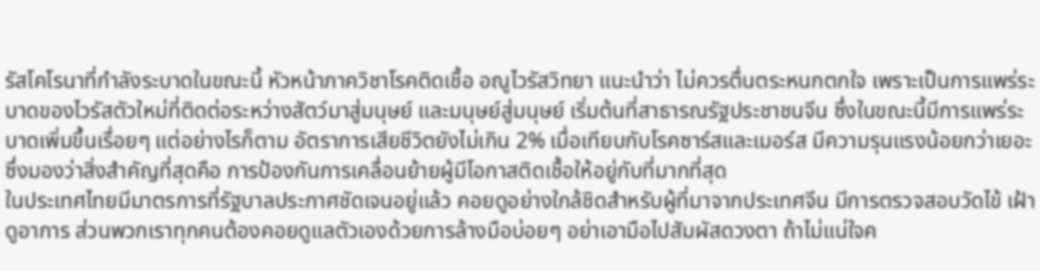รัสโคโรนาที่กำลังระบาดในขณะนี้ หัวหน้าภาควิชาโรคติดเชื้อ อณูไวรัสวิทยา แนะนำว่า ไม่ควรตื่นตระหนกตกใจ เพราะเป็นการแพร่ระบาดของไวรัสตัวใหม่ที่ติดต่อระหว่างสัตว์มาสู่มนุษย์ และมนุษย์สู่มนุษย์ เริ่มต้นที่สาธารณรัฐประชาชนจีน ซึ่งในขณะนี้มีการแพร่ระบาดเพิ่มขึ้นเรื่อยๆ แต่อย่างไรก็ตาม อัตราการเสียชีวิตยังไม่เกิน 2% เมื่อเทียบกับโรคซาร์สและเมอร์ส มีความรุนแรงน้อยกว่าเยอะ ซึ่งมองว่าสิ่งสำคัญที่สุดคือ การป้องกันการเคลื่อนย้ายผู้มีโอกาสติดเชื้อให้อยู่กับที่มากที่สุด
ในประเทศไทยมีมาตรการที่รัฐบาลประกาศชัดเจนอยู่แล้ว คอยดูอย่างใกล้ชิดสำหรับผู้ที่มาจากประเทศจีน มีการตรวจสอบวัดไข้ เฝ้าดูอาการ ส่วนพวกเราทุกคนต้องคอยดูแลตัวเองด้วยการล้างมือบ่อยๆ อย่าเอามือไปสัมผัสดวงตา ถ้าไม่แน่ใจค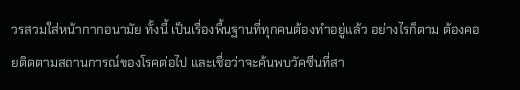วรสวมใส่หน้ากากอนามัย ทั้งนี้ เป็นเรื่องพื้นฐานที่ทุกคนต้องทำอยู่แล้ว อย่างไรก็ตาม ต้องคอยติดตามสถานการณ์ของโรคต่อไป และเชื่อว่าจะค้นพบวัคซีนที่สา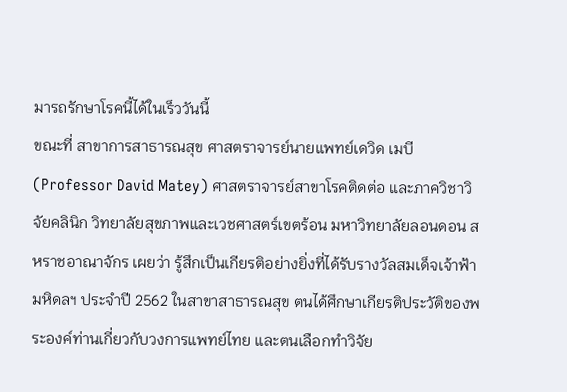มารถรักษาโรคนี้ได้ในเร็ววันนี้
ขณะที่ สาขาการสาธารณสุข ศาสตราจารย์นายแพทย์เดวิด เมบี (Professor David Matey) ศาสตราจารย์สาขาโรคติดต่อ และภาควิชาวิจัยคลินิก วิทยาลัยสุขภาพและเวชศาสตร์เขตร้อน มหาวิทยาลัยลอนดอน สหราชอาณาจักร เผยว่า รู้สึกเป็นเกียรติอย่างยิ่งที่ได้รับรางวัลสมเด็จเจ้าฟ้ามหิดลฯ ประจำปี 2562 ในสาขาสาธารณสุข ตนได้ศึกษาเกียรติประวัติของพระองค์ท่านเกี่ยวกับวงการแพทย์ไทย และตนเลือกทำวิจัย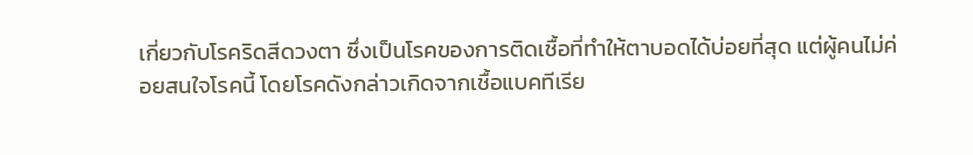เกี่ยวกับโรคริดสีดวงตา ซึ่งเป็นโรคของการติดเชื้อที่ทำให้ตาบอดได้บ่อยที่สุด แต่ผู้คนไม่ค่อยสนใจโรคนี้ โดยโรคดังกล่าวเกิดจากเชื้อแบคทีเรีย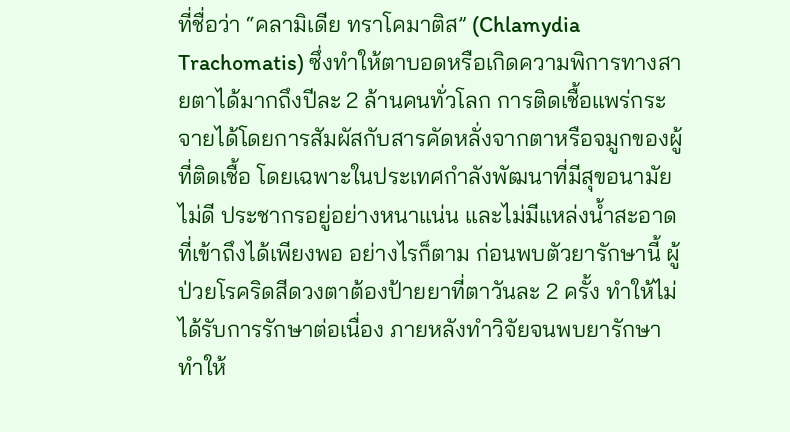ที่ชื่อว่า “คลามิเดีย ทราโคมาติส” (Chlamydia Trachomatis) ซึ่งทำให้ตาบอดหรือเกิดความพิการทางสายตาได้มากถึงปีละ 2 ล้านคนทั่วโลก การติดเชื้อแพร่กระจายได้โดยการสัมผัสกับสารคัดหลั่งจากตาหรือจมูกของผู้ที่ติดเชื้อ โดยเฉพาะในประเทศกำลังพัฒนาที่มีสุขอนามัยไม่ดี ประชากรอยู่อย่างหนาแน่น และไม่มีแหล่งน้ำสะอาดที่เข้าถึงได้เพียงพอ อย่างไรก็ตาม ก่อนพบตัวยารักษานี้ ผู้ป่วยโรคริดสีดวงตาต้องป้ายยาที่ตาวันละ 2 ครั้ง ทำให้ไม่ได้รับการรักษาต่อเนื่อง ภายหลังทำวิจัยจนพบยารักษา ทำให้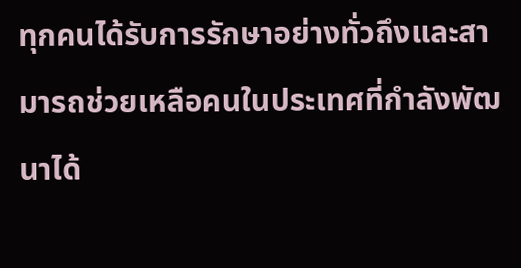ทุกคนได้รับการรักษาอย่างทั่วถึงและสามารถช่วยเหลือคนในประเทศที่กำลังพัฒนาได้